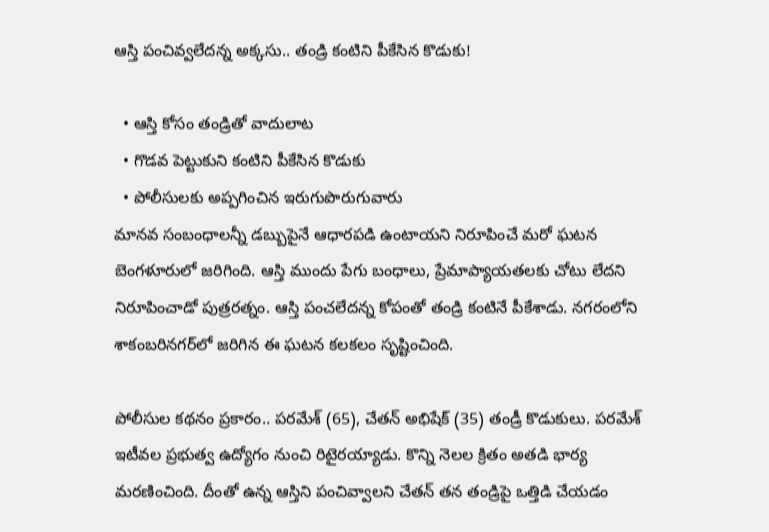ఆస్తి పంచివ్వలేదన్న అక్కసు.. తండ్రి కంటిని పీకేసిన కొడుకు!

  • ఆస్తి కోసం తండ్రితో వాదులాట
  • గొడవ పెట్టుకుని కంటిని పీకేసిన కొడుకు
  • పోలీసులకు అప్పగించిన ఇరుగుపొరుగువారు
మానవ సంబంధాలన్నీ డబ్బుపైనే ఆధారపడి ఉంటాయని నిరూపించే మరో ఘటన బెంగళూరులో జరిగింది. ఆస్తి ముందు పేగు బంధాలు, ప్రేమాప్యాయతలకు చోటు లేదని నిరూపించాడో పుత్రరత్నం. ఆస్తి పంచలేదన్న కోపంతో తండ్రి కంటినే పీకేశాడు. నగరంలోని శాకంబరినగర్‌లో జరిగిన ఈ ఘటన కలకలం సృష్టించింది.

పోలీసుల కథనం ప్రకారం.. పరమేశ్ (65), చేతన్ అభిషేక్ (35) తండ్రీ కొడుకులు. పరమేశ్ ఇటీవల ప్రభుత్వ ఉద్యోగం నుంచి రిటైరయ్యాడు. కొన్ని నెలల క్రితం అతడి భార్య మరణించింది. దీంతో ఉన్న ఆస్తిని పంచివ్వాలని చేతన్ తన తండ్రిపై ఒత్తిడి చేయడం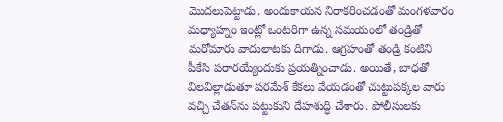మొదలుపెట్టాడు. అందుకాయన నిరాకరించడంతో మంగళవారం మధ్యాహ్నం ఇంట్లో ఒంటరిగా ఉన్న సమయంలో తండ్రితో మరోమారు వాదులాటకు దిగాడు. ఆగ్రహంతో తండ్రి కంటిని పీకేసి పరారయ్యేందుకు ప్రయత్నించాడు. అయితే, బాధతో విలవిల్లాడుతూ పరమేశ్ కేకలు వేయడంతో చుట్టుపక్కల వారు వచ్చి చేతన్‌ను పట్టుకుని దేహశుద్ధి చేశారు. పోలీసులకు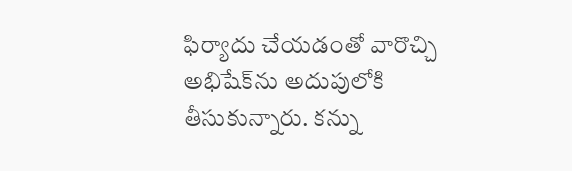ఫిర్యాదు చేయడంతో వారొచ్చి అభిషేక్‌ను అదుపులోకి తీసుకున్నారు. కన్ను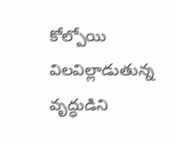కోల్పోయి విలవిల్లాడుతున్న వృద్ధుడిని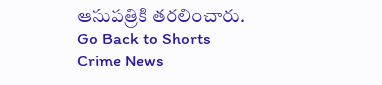ఆసుపత్రికి తరలించారు.
Go Back to Shorts
Crime News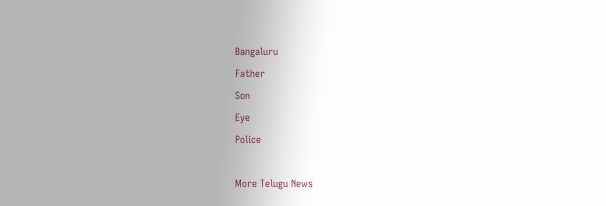Bangaluru
Father
Son
Eye
Police

More Telugu News